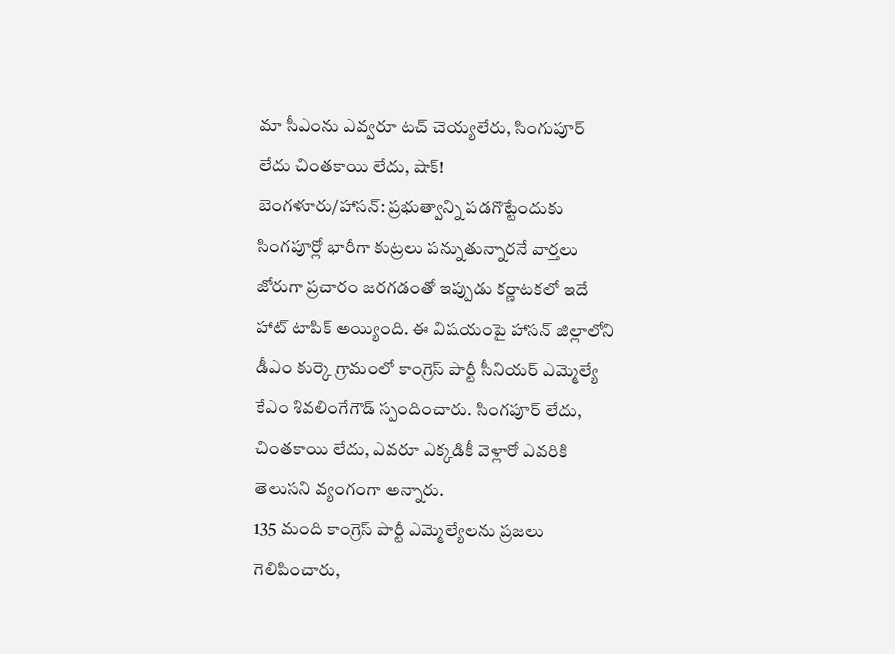మా సీఎంను ఎవ్వరూ టచ్ చెయ్యలేరు, సింగుపూర్ లేదు చింతకాయి లేదు, షాక్!
బెంగళూరు/హాసన్: ప్రభుత్వాన్ని పడగొట్టేందుకు సింగపూర్లో భారీగా కుట్రలు పన్నుతున్నారనే వార్తలు జోరుగా ప్రచారం జరగడంతో ఇప్పుడు కర్ణాటకలో ఇదే హాట్ టాపిక్ అయ్యింది. ఈ విషయంపై హాసన్ జిల్లాలోని డీఎం కుర్కె గ్రామంలో కాంగ్రెస్ పార్టీ సీనియర్ ఎమ్మెల్యే కేఎం శివలింగేగౌడ్ స్పందించారు. సింగపూర్ లేదు, చింతకాయి లేదు, ఎవరూ ఎక్కడికీ వెళ్లారో ఎవరికి తెలుసని వ్యంగంగా అన్నారు.
135 మంది కాంగ్రెస్ పార్టీ ఎమ్మెల్యేలను ప్రజలు గెలిపించారు,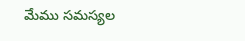మేము సమస్యల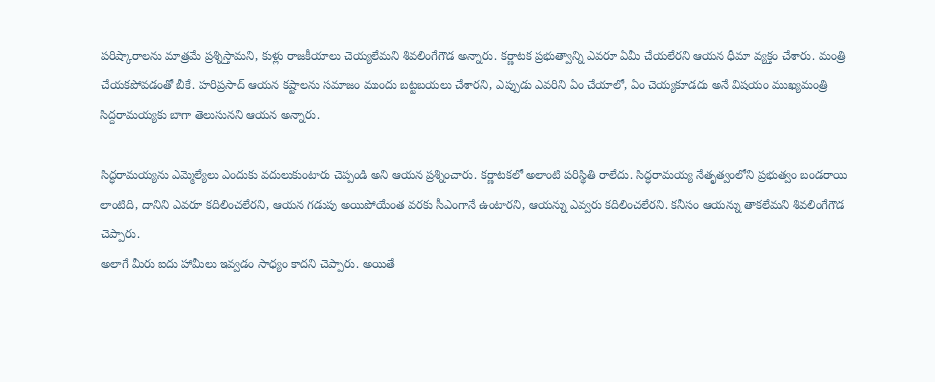పరిష్కారాలను మాత్రమే ప్రశ్నిస్తామని, కుళ్లు రాజకీయాలు చెయ్యలేమని శివలింగేగౌడ అన్నారు. కర్ణాటక ప్రభుత్వాన్ని ఎవరూ ఏమీ చేయలేరని ఆయన ధీమా వ్యక్తం చేశారు. మంత్రి చేయకపోవడంతో బీకే. హరిప్రసాద్ ఆయన కష్టాలను సమాజం ముందు బట్టబయలు చేశారని, ఎప్పుడు ఎవరిని ఏం చేయాలో, ఏం చెయ్యకూడదు అనే విషయం ముఖ్యమంత్రి సిద్దరామయ్యకు బాగా తెలుసునని ఆయన అన్నారు.

సిద్ధరామయ్యను ఎమ్మెల్యేలు ఎందుకు వదులుకుంటారు చెప్పండి అని ఆయన ప్రశ్నించారు. కర్ణాటకలో అలాంటి పరిస్థితి రాలేదు. సిద్ధరామయ్య నేతృత్వంలోని ప్రభుత్వం బండరాయి లాంటిది, దానిని ఎవరూ కదిలించలేరని, ఆయన గడుపు అయిపోయేంత వరకు సీఎంగానే ఉంటారని, ఆయన్ను ఎవ్వరు కదిలించలేరని. కనీసం ఆయన్ను తాకలేమని శివలింగేగౌడ చెప్పారు.
అలాగే మీరు ఐదు హామీలు ఇవ్వడం సాధ్యం కాదని చెప్పారు. అయితే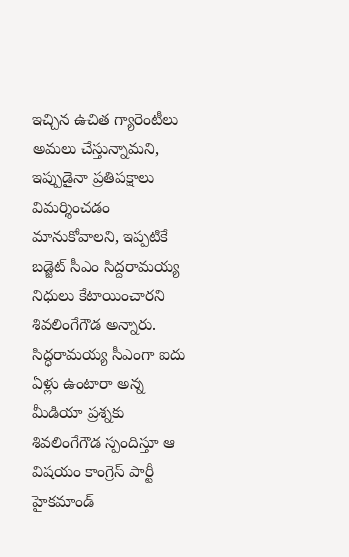ఇచ్చిన ఉచిత గ్యారెంటీలు అమలు చేస్తున్నామని, ఇప్పుడైనా ప్రతిపక్షాలు విమర్శించడం మానుకోవాలని, ఇప్పటికే బడ్జెట్ సీఎం సిద్దరామయ్య నిధులు కేటాయించారని శివలింగేగౌడ అన్నారు. సిద్ధరామయ్య సీఎంగా ఐదు ఏళ్లు ఉంటారా అన్న మీడియా ప్రశ్నకు శివలింగేగౌడ స్పందిస్తూ ఆ విషయం కాంగ్రెస్ పార్టీ హైకమాండ్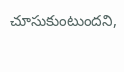చూసుకుంటుందని,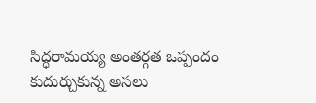సిద్ధరామయ్య అంతర్గత ఒప్పందం కుదుర్చుకున్న అసలు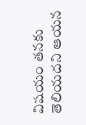విషయం తనకు తెలియదని ఆయన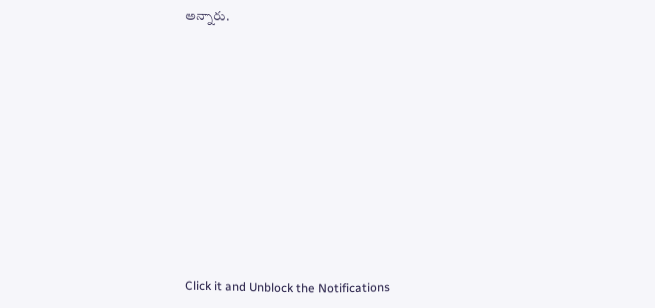అన్నారు.












Click it and Unblock the Notifications